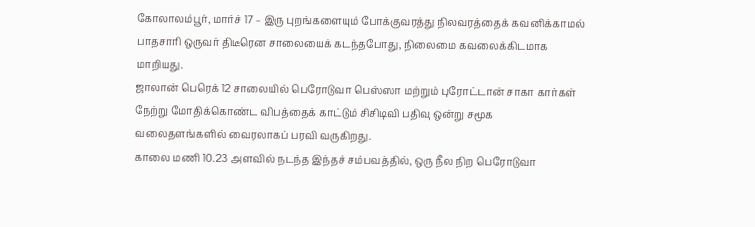கோலாலம்பூர், மார்ச் 17 – இரு புறங்களையும் போக்குவரத்து நிலவரத்தைக் கவனிக்காமல் பாதசாரி ஒருவர் திடீரென சாலையைக் கடந்தபோது, நிலைமை கவலைக்கிடமாக மாறியது.
ஜாலான் பெரெக் 12 சாலையில் பெரோடுவா பெஸ்ஸா மற்றும் புரோட்டான் சாகா கார்கள் நேற்று மோதிக்கொண்ட விபத்தைக் காட்டும் சிசிடிவி பதிவு ஒன்று சமூக வலைதளங்களில் வைரலாகப் பரவி வருகிறது.
காலை மணி 10.23 அளவில் நடந்த இந்தச் சம்பவத்தில், ஒரு நீல நிற பெரோடுவா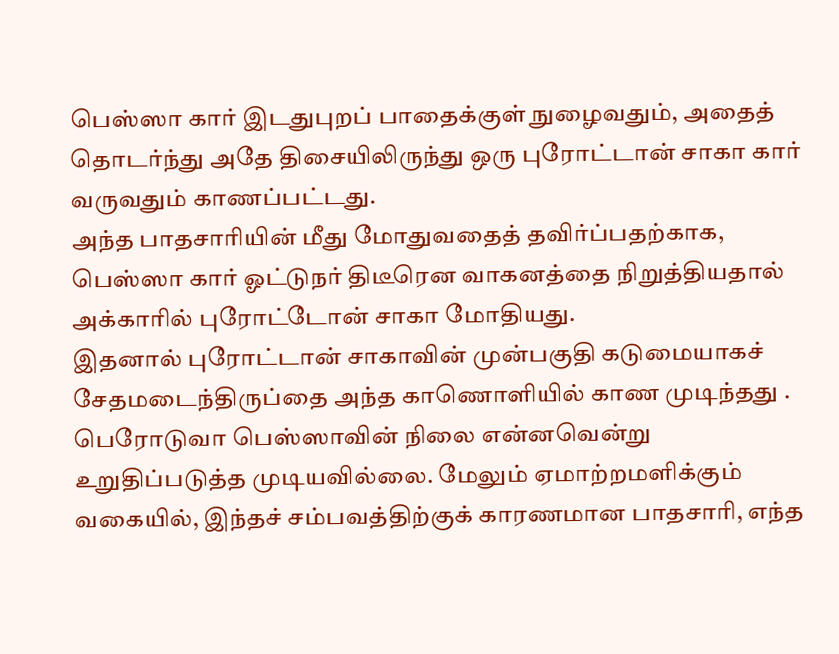பெஸ்ஸா கார் இடதுபுறப் பாதைக்குள் நுழைவதும், அதைத் தொடர்ந்து அதே திசையிலிருந்து ஒரு புரோட்டான் சாகா கார் வருவதும் காணப்பட்டது.
அந்த பாதசாரியின் மீது மோதுவதைத் தவிர்ப்பதற்காக, பெஸ்ஸா கார் ஓட்டுநர் திடீரென வாகனத்தை நிறுத்தியதால் அக்காரில் புரோட்டோன் சாகா மோதியது.
இதனால் புரோட்டான் சாகாவின் முன்பகுதி கடுமையாகச் சேதமடைந்திருப்தை அந்த காணொளியில் காண முடிந்தது .
பெரோடுவா பெஸ்ஸாவின் நிலை என்னவென்று உறுதிப்படுத்த முடியவில்லை. மேலும் ஏமாற்றமளிக்கும் வகையில், இந்தச் சம்பவத்திற்குக் காரணமான பாதசாரி, எந்த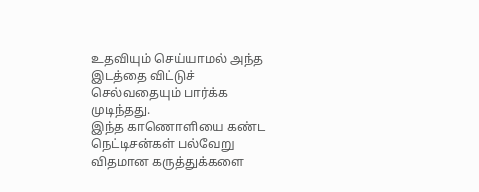உதவியும் செய்யாமல் அந்த இடத்தை விட்டுச் செல்வதையும் பார்க்க முடிந்தது.
இந்த காணொளியை கண்ட நெட்டிசன்கள் பல்வேறு விதமான கருத்துக்களை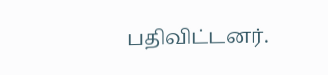பதிவிட்டனர்.